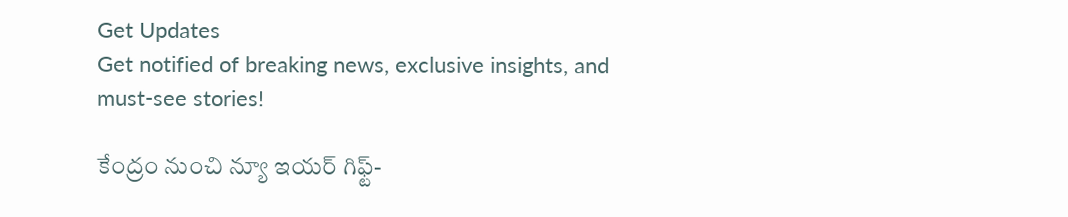Get Updates
Get notified of breaking news, exclusive insights, and must-see stories!

కేంద్రం నుంచి న్యూ ఇయర్ గిఫ్ట్-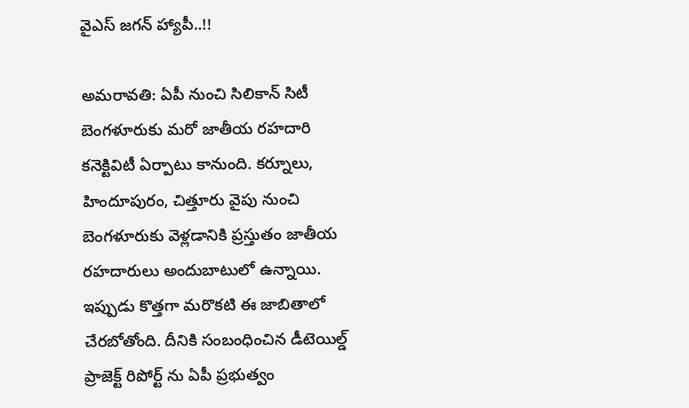వైఎస్ జగన్ హ్యాపీ..!!

అమరావతి: ఏపీ నుంచి సిలికాన్ సిటీ బెంగళూరుకు మరో జాతీయ రహదారి కనెక్టివిటీ ఏర్పాటు కానుంది. కర్నూలు, హిందూపురం, చిత్తూరు వైపు నుంచి బెంగళూరుకు వెళ్లడానికి ప్రస్తుతం జాతీయ రహదారులు అందుబాటులో ఉన్నాయి. ఇప్పుడు కొత్తగా మరొకటి ఈ జాబితాలో చేరబోతోంది. దీనికి సంబంధించిన డీటెయిల్డ్ ప్రాజెక్ట్ రిపోర్ట్‌ ను ఏపీ ప్రభుత్వం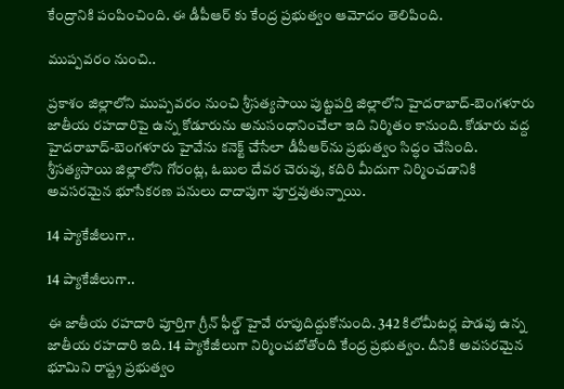కేంద్రానికి పంపించింది. ఈ డీపీఆర్ కు కేంద్ర ప్రభుత్వం ఆమోదం తెలిపింది.

ముప్పవరం నుంచి..

ప్రకాశం జిల్లాలోని ముప్పవరం నుంచి శ్రీసత్యసాయి పుట్టపర్తి జిల్లాలోని హైదరాబాద్-బెంగళూరు జాతీయ రహదారిపై ఉన్న కోడూరును అనుసంధానించేలా ఇది నిర్మితం కానుంది. కోడూరు వద్ద హైదరాబాద్-బెంగళూరు హైవేను కనెక్ట్ చేసేలా డీపీఆర్‌ను ప్రభుత్వం సిద్ధం చేసింది. శ్రీసత్యసాయి జిల్లాలోని గోరంట్ల, ఓబుల దేవర చెరువు, కదిరి మీదుగా నిర్మించడానికి అవసరమైన భూసేకరణ పనులు దాదాపుగా పూర్తవుతున్నాయి.

14 ప్యాకేజీలుగా..

14 ప్యాకేజీలుగా..

ఈ జాతీయ రహదారి పూర్తిగా గ్రీన్ ఫీల్డ్ హైవే రూపుదిద్దుకోనుంది. 342 కిలోమీటర్ల పొడవు ఉన్న జాతీయ రహదారి ఇది. 14 ప్యాకేజీలుగా నిర్మించబోతోంది కేంద్ర ప్రభుత్వం. దీనికి అవసరమైన భూమిని రాష్ట్ర ప్రభుత్వం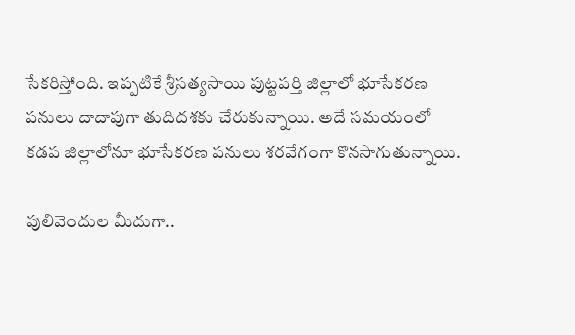సేకరిస్తోంది. ఇప్పటికే శ్రీసత్యసాయి పుట్టపర్తి జిల్లాలో భూసేకరణ పనులు దాదాపుగా తుదిదశకు చేరుకున్నాయి. అదే సమయంలో కడప జిల్లాలోనూ భూసేకరణ పనులు శరవేగంగా కొనసాగుతున్నాయి.

పులివెందుల మీదుగా..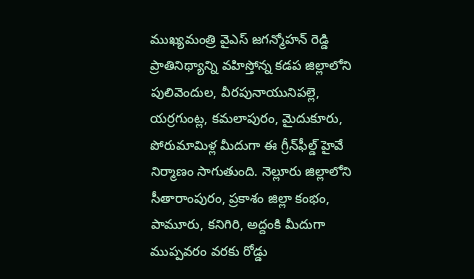ముఖ్యమంత్రి వైఎస్ జగన్మోహన్ రెడ్డి ప్రాతినిథ్యాన్ని వహిస్తోన్న కడప జిల్లాలోని పులివెందుల, వీరపునాయునిపల్లె, యర్రగుంట్ల, కమలాపురం, మైదుకూరు, పోరుమామిళ్ల మీదుగా ఈ గ్రీన్‌ఫీల్డ్ హైవే నిర్మాణం సాగుతుంది. నెల్లూరు జిల్లాలోని సీతారాంపురం, ప్రకాశం జిల్లా కంభం, పామూరు, కనిగిరి, అద్దంకి మీదుగా ముప్పవరం వరకు రోడ్డు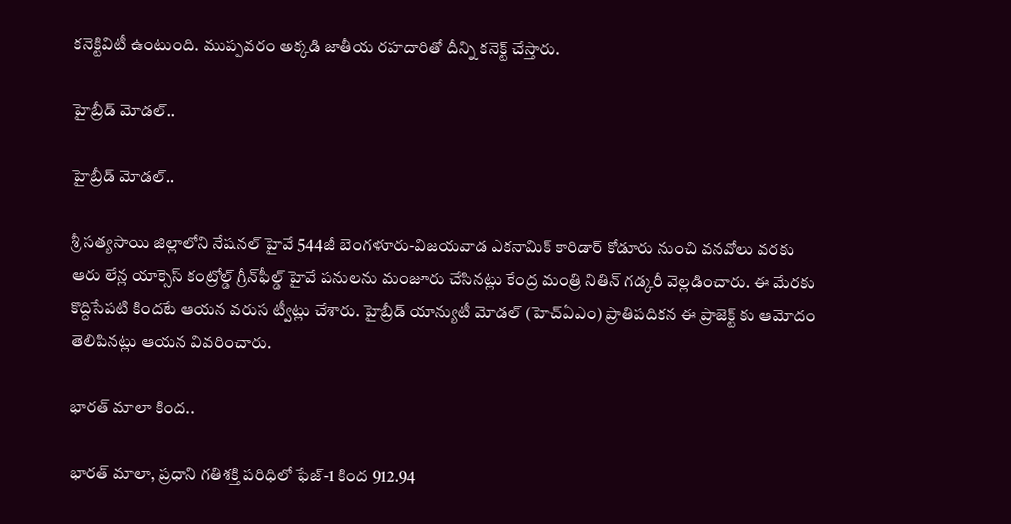కనెక్టివిటీ ఉంటుంది. ముప్పవరం అక్కడి జాతీయ రహదారితో దీన్ని కనెక్ట్ చేస్తారు.

హైబ్రీడ్ మోడల్..

హైబ్రీడ్ మోడల్..

శ్రీ సత్యసాయి జిల్లాలోని నేషనల్ హైవే 544జీ బెంగళూరు-విజయవాడ ఎకనామిక్ కారిడార్ కోడూరు నుంచి వనవోలు వరకు ఆరు లేన్ల యాక్సెస్ కంట్రోల్డ్ గ్రీన్‌ఫీల్డ్ హైవే పనులను మంజూరు చేసినట్లు కేంద్ర మంత్రి నితిన్ గడ్కరీ వెల్లడించారు. ఈ మేరకు కొద్దిసేపటి కిందటే ఆయన వరుస ట్వీట్లు చేశారు. హైబ్రీడ్ యాన్యుటీ మోడల్ (హెచ్ఏఎం) ప్రాతిపదికన ఈ ప్రాజెక్ట్ కు ఆమోదం తెలిపినట్లు ఆయన వివరించారు.

భారత్ మాలా కింద..

భారత్ మాలా, ప్రధాని గతిశక్తి పరిధిలో ఫేజ్-1 కింద 912.94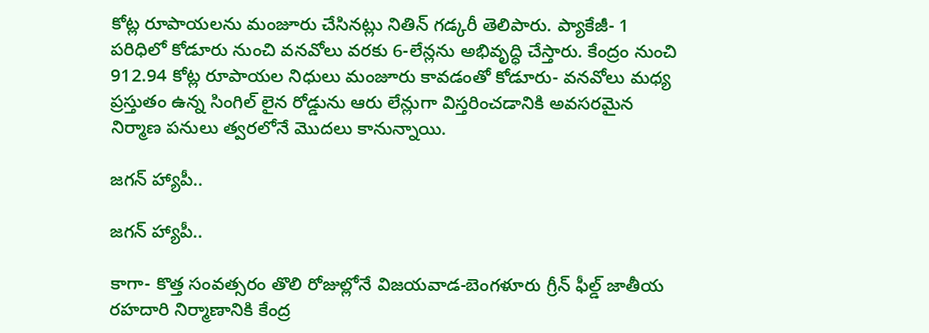కోట్ల రూపాయలను మంజూరు చేసినట్లు నితిన్ గడ్కరీ తెలిపారు. ప్యాకేజీ- 1 పరిధిలో కోడూరు నుంచి వనవోలు వరకు 6-లేన్లను అభివృద్ధి చేస్తారు. కేంద్రం నుంచి 912.94 కోట్ల రూపాయల నిధులు మంజూరు కావడంతో కోడూరు- వనవోలు మధ్య ప్రస్తుతం ఉన్న సింగిల్ లైన రోడ్డును ఆరు లేన్లుగా విస్తరించడానికి అవసరమైన నిర్మాణ పనులు త్వరలోనే మొదలు కానున్నాయి.

జగన్ హ్యాపీ..

జగన్ హ్యాపీ..

కాగా- కొత్త సంవత్సరం తొలి రోజుల్లోనే విజయవాడ-బెంగళూరు గ్రీన్ ఫీల్డ్ జాతీయ రహదారి నిర్మాణానికి కేంద్ర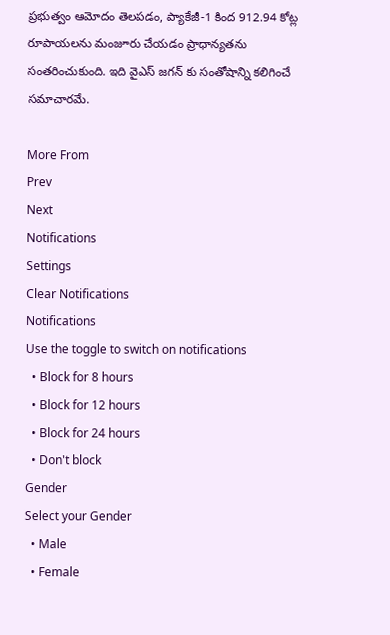ప్రభుత్వం ఆమోదం తెలపడం, ప్యాకేజీ-1 కింద 912.94 కోట్ల రూపాయలను మంజూరు చేయడం ప్రాధాన్యతను సంతరించుకుంది. ఇది వైఎస్ జగన్ కు సంతోషాన్ని కలిగించే సమాచారమే.

More From
Prev
Next
Notifications
Settings
Clear Notifications
Notifications
Use the toggle to switch on notifications
  • Block for 8 hours
  • Block for 12 hours
  • Block for 24 hours
  • Don't block
Gender
Select your Gender
  • Male
  • Female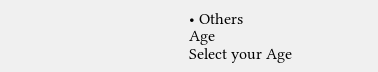• Others
Age
Select your Age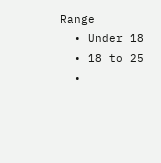Range
  • Under 18
  • 18 to 25
  •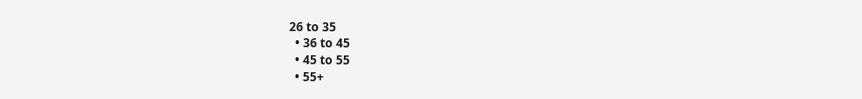26 to 35
  • 36 to 45
  • 45 to 55
  • 55+